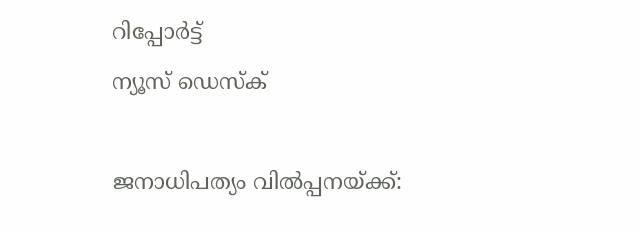റിപ്പോര്‍ട്ട്
ന്യൂസ് ഡെസ്ക്

ജനാധിപത്യം വില്‍പ്പനയ്ക്ക്: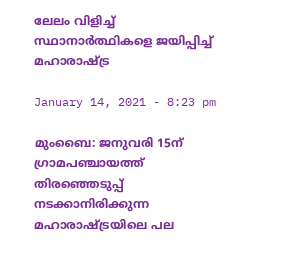ലേലം വിളിച്ച് സ്ഥാനാര്‍ത്ഥികളെ ജയിപ്പിച്ച് മഹാരാഷ്ട്ര

January 14, 2021 - 8:23 pm

മുംബൈ: ജനുവരി 15ന് ഗ്രാമപഞ്ചായത്ത് തിരഞ്ഞെടുപ്പ് നടക്കാനിരിക്കുന്ന മഹാരാഷ്ട്രയിലെ പല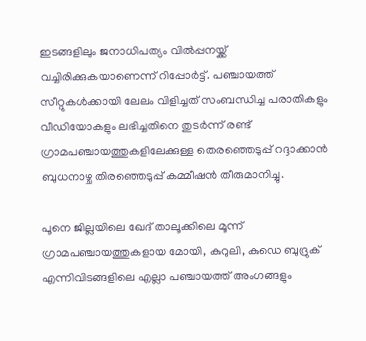ഇടങ്ങളിലും ജനാധിപത്യം വില്‍പ്പനയ്ക്ക് വച്ചിരിക്കുകയാണെന്ന് റിപ്പോര്‍ട്ട്. പഞ്ചായത്ത് സീറ്റുകള്‍ക്കായി ലേലം വിളിച്ചത് സംബന്ധിച്ച പരാതികളും വീഡിയോകളും ലഭിച്ചതിനെ തുടര്‍ന്ന് രണ്ട് ഗ്രാമപഞ്ചായത്തുകളിലേക്കുള്ള തെരഞ്ഞെടുപ്പ് റദ്ദാക്കാന്‍ ബുധനാഴ്ച തിരഞ്ഞെടുപ്പ് കമ്മീഷന്‍ തീരുമാനിച്ചു.

പൂനെ ജില്ലയിലെ ഖേദ് താലൂക്കിലെ മൂന്ന് ഗ്രാമപഞ്ചായത്തുകളായ മോയി, കുറുലി, കുഡെ ബുദ്രുക് എന്നിവിടങ്ങളിലെ എല്ലാ പഞ്ചായത്ത് അംഗങ്ങളും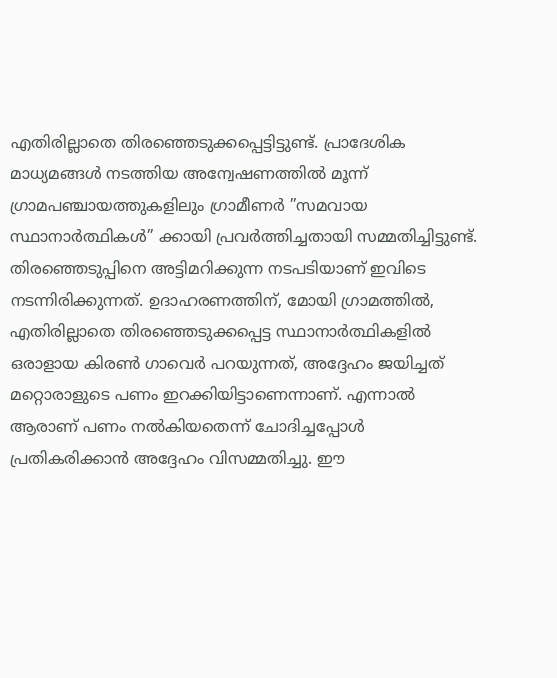എതിരില്ലാതെ തിരഞ്ഞെടുക്കപ്പെട്ടിട്ടുണ്ട്. പ്രാദേശിക മാധ്യമങ്ങള്‍ നടത്തിയ അന്വേഷണത്തില്‍ മൂന്ന് ഗ്രാമപഞ്ചായത്തുകളിലും ഗ്രാമീണര്‍ ”സമവായ സ്ഥാനാര്‍ത്ഥികള്‍” ക്കായി പ്രവര്‍ത്തിച്ചതായി സമ്മതിച്ചിട്ടുണ്ട്. തിരഞ്ഞെടുപ്പിനെ അട്ടിമറിക്കുന്ന നടപടിയാണ് ഇവിടെ നടന്നിരിക്കുന്നത്. ഉദാഹരണത്തിന്, മോയി ഗ്രാമത്തില്‍, എതിരില്ലാതെ തിരഞ്ഞെടുക്കപ്പെട്ട സ്ഥാനാര്‍ത്ഥികളില്‍ ഒരാളായ കിരണ്‍ ഗാവെര്‍ പറയുന്നത്, അദ്ദേഹം ജയിച്ചത് മറ്റൊരാളുടെ പണം ഇറക്കിയിട്ടാണെന്നാണ്. എന്നാല്‍ ആരാണ് പണം നല്‍കിയതെന്ന് ചോദിച്ചപ്പോള്‍ പ്രതികരിക്കാന്‍ അദ്ദേഹം വിസമ്മതിച്ചു. ഈ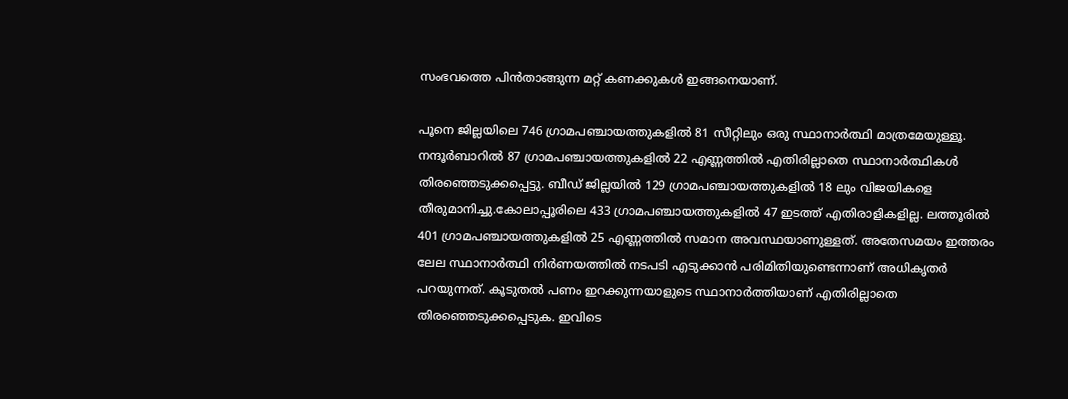സംഭവത്തെ പിന്‍താങ്ങുന്ന മറ്റ് കണക്കുകള്‍ ഇങ്ങനെയാണ്.

പൂനെ ജില്ലയിലെ 746 ഗ്രാമപഞ്ചായത്തുകളില്‍ 81 സീറ്റിലും ഒരു സ്ഥാനാര്‍ത്ഥി മാത്രമേയുള്ളൂ. നന്ദൂര്‍ബാറില്‍ 87 ഗ്രാമപഞ്ചായത്തുകളില്‍ 22 എണ്ണത്തില്‍ എതിരില്ലാതെ സ്ഥാനാര്‍ത്ഥികള്‍ തിരഞ്ഞെടുക്കപ്പെട്ടു. ബീഡ് ജില്ലയില്‍ 129 ഗ്രാമപഞ്ചായത്തുകളില്‍ 18 ലും വിജയികളെ തീരുമാനിച്ചു.കോലാപ്പൂരിലെ 433 ഗ്രാമപഞ്ചായത്തുകളില്‍ 47 ഇടത്ത് എതിരാളികളില്ല. ലത്തൂരില്‍ 401 ഗ്രാമപഞ്ചായത്തുകളില്‍ 25 എണ്ണത്തില്‍ സമാന അവസ്ഥയാണുള്ളത്. അതേസമയം ഇത്തരം ലേല സ്ഥാനാര്‍ത്ഥി നിര്‍ണയത്തില്‍ നടപടി എടുക്കാന്‍ പരിമിതിയുണ്ടെന്നാണ് അധികൃതര്‍ പറയുന്നത്. കൂടുതല്‍ പണം ഇറക്കുന്നയാളുടെ സ്ഥാനാര്‍ത്തിയാണ് എതിരില്ലാതെ തിരഞ്ഞെടുക്കപ്പെടുക. ഇവിടെ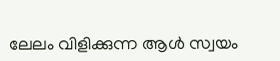ലേലം വിളിക്കുന്ന ആള്‍ സ്വയം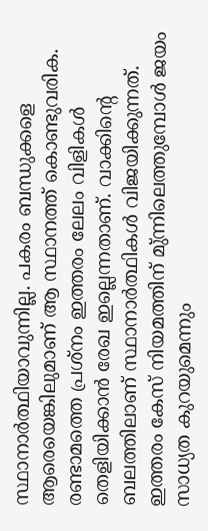സ്ഥാനാര്‍ത്ഥിയാവുന്നില്ല. പകരം ബന്ധുക്കളെ ആരെയെങ്കിലുമാണ് ആ സ്ഥാനത്ത് കൊണ്ടുവരിക. രണ്ടാമത്തെ പ്രശ്‌നം ഇത്തരം ലേലം വിളികള്‍ തെളിയിക്കാന്‍ രേഖ ഇല്ലെന്നതാണ്. വാക്കിന്റെ ബലത്തിലാണ് സ്ഥാനാര്‍ത്ഥികള്‍ വിജയിക്കുന്നത്. ഇത്തരം കേസ് നിയമത്തിന് മു്ന്നിലെത്തുമ്പോള്‍ ജയം സാധ്യത കുറയുമെന്നും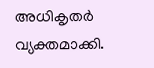അധികൃതര്‍ വ്യക്തമാക്കി.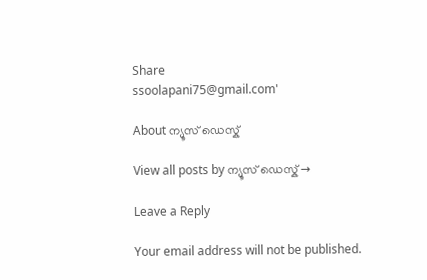Share
ssoolapani75@gmail.com'

About ന്യൂസ് ഡെസ്ക്

View all posts by ന്യൂസ് ഡെസ്ക് →

Leave a Reply

Your email address will not be published.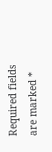Required fields are marked *